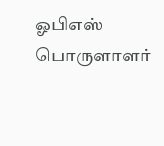ஓபிஎஸ் பொருளாளர்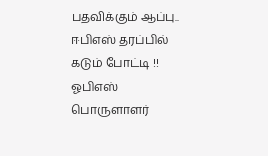பதவிக்கும் ஆப்பு.. ஈபிஎஸ் தரப்பில் கடும் போட்டி !!
ஓபிஎஸ் பொருளாளர்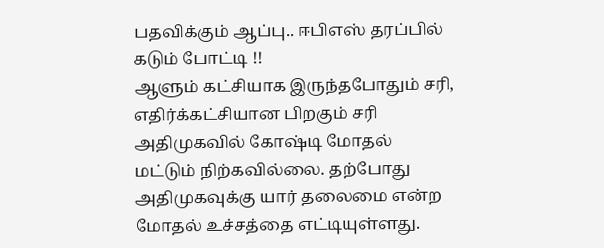பதவிக்கும் ஆப்பு.. ஈபிஎஸ் தரப்பில் கடும் போட்டி !!
ஆளும் கட்சியாக இருந்தபோதும் சரி, எதிர்க்கட்சியான பிறகும் சரி அதிமுகவில் கோஷ்டி மோதல் மட்டும் நிற்கவில்லை. தற்போது அதிமுகவுக்கு யார் தலைமை என்ற மோதல் உச்சத்தை எட்டியுள்ளது.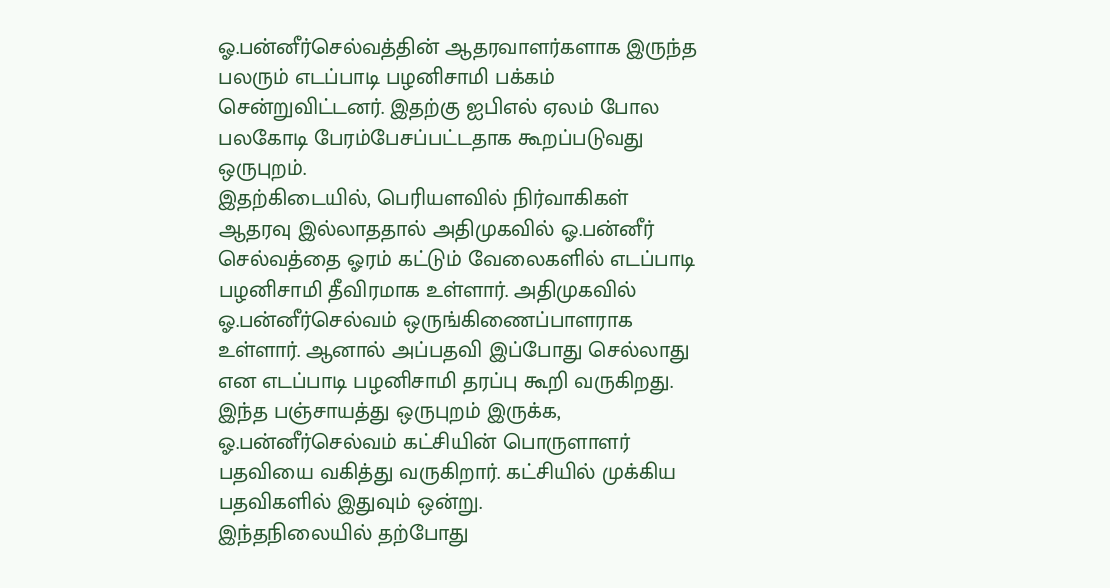ஓ.பன்னீர்செல்வத்தின் ஆதரவாளர்களாக இருந்த பலரும் எடப்பாடி பழனிசாமி பக்கம் சென்றுவிட்டனர். இதற்கு ஐபிஎல் ஏலம் போல பலகோடி பேரம்பேசப்பட்டதாக கூறப்படுவது ஒருபுறம்.
இதற்கிடையில், பெரியளவில் நிர்வாகிகள் ஆதரவு இல்லாததால் அதிமுகவில் ஓ.பன்னீர் செல்வத்தை ஓரம் கட்டும் வேலைகளில் எடப்பாடி பழனிசாமி தீவிரமாக உள்ளார். அதிமுகவில் ஓ.பன்னீர்செல்வம் ஒருங்கிணைப்பாளராக உள்ளார். ஆனால் அப்பதவி இப்போது செல்லாது என எடப்பாடி பழனிசாமி தரப்பு கூறி வருகிறது. இந்த பஞ்சாயத்து ஒருபுறம் இருக்க, ஓ.பன்னீர்செல்வம் கட்சியின் பொருளாளர் பதவியை வகித்து வருகிறார். கட்சியில் முக்கிய பதவிகளில் இதுவும் ஒன்று.
இந்தநிலையில் தற்போது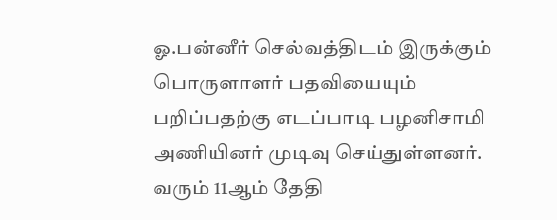ஓ.பன்னீர் செல்வத்திடம் இருக்கும் பொருளாளர் பதவியையும் பறிப்பதற்கு எடப்பாடி பழனிசாமி அணியினர் முடிவு செய்துள்ளனர். வரும் 11ஆம் தேதி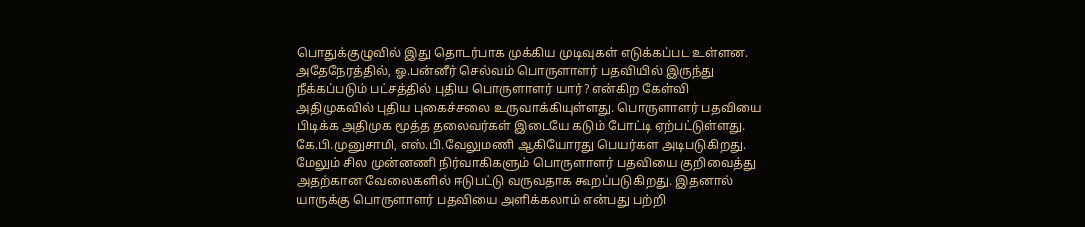பொதுக்குழுவில் இது தொடர்பாக முக்கிய முடிவுகள் எடுக்கப்பட உள்ளன.
அதேநேரத்தில், ஓ.பன்னீர் செல்வம் பொருளாளர் பதவியில் இருந்து நீக்கப்படும் பட்சத்தில் புதிய பொருளாளர் யார்? என்கிற கேள்வி அதிமுகவில் புதிய புகைச்சலை உருவாக்கியுள்ளது. பொருளாளர் பதவியை பிடிக்க அதிமுக மூத்த தலைவர்கள் இடையே கடும் போட்டி ஏற்பட்டுள்ளது. கே.பி.முனுசாமி, எஸ்.பி.வேலுமணி ஆகியோரது பெயர்கள அடிபடுகிறது.
மேலும் சில முன்னணி நிர்வாகிகளும் பொருளாளர் பதவியை குறிவைத்து அதற்கான வேலைகளில் ஈடுபட்டு வருவதாக கூறப்படுகிறது. இதனால் யாருக்கு பொருளாளர் பதவியை அளிக்கலாம் என்பது பற்றி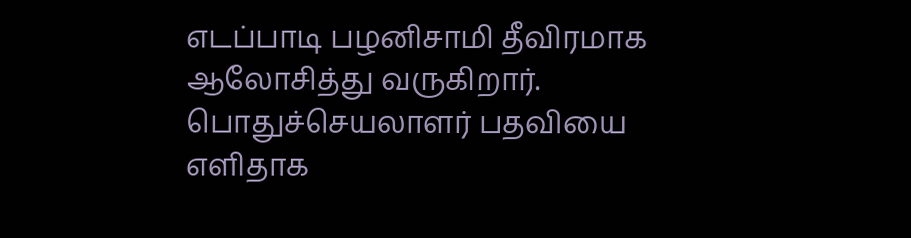எடப்பாடி பழனிசாமி தீவிரமாக ஆலோசித்து வருகிறார்.
பொதுச்செயலாளர் பதவியை எளிதாக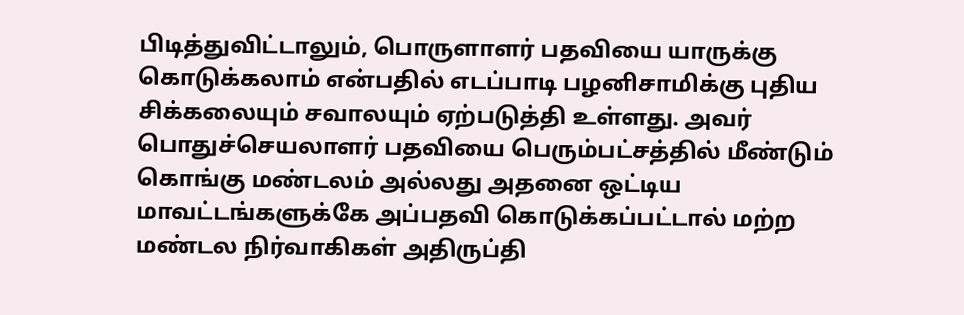பிடித்துவிட்டாலும், பொருளாளர் பதவியை யாருக்கு கொடுக்கலாம் என்பதில் எடப்பாடி பழனிசாமிக்கு புதிய சிக்கலையும் சவாலயும் ஏற்படுத்தி உள்ளது. அவர் பொதுச்செயலாளர் பதவியை பெரும்பட்சத்தில் மீண்டும் கொங்கு மண்டலம் அல்லது அதனை ஒட்டிய மாவட்டங்களுக்கே அப்பதவி கொடுக்கப்பட்டால் மற்ற மண்டல நிர்வாகிகள் அதிருப்தி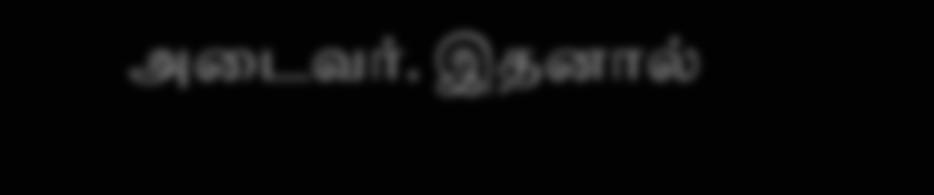அடைவர். இதனால்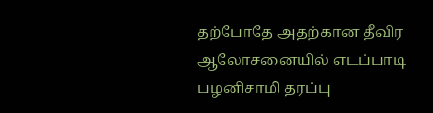தற்போதே அதற்கான தீவிர ஆலோசனையில் எடப்பாடி பழனிசாமி தரப்பு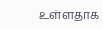உள்ளதாக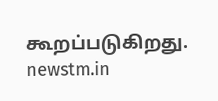கூறப்படுகிறது.
newstm.in